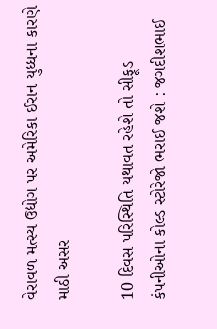વેરાવળ મત્સ્ય ઉદ્યોગ પર અમેરિકા ઈરાન યુધ્ધના કારણે માઠી અસર

10 દિવસ પરિસ્થિતિ યથાવત રહેશે તો સીફૂડ કંપનીઓના કોલ્ડ સ્ટોરેજો ભરાઈ જશે : જગદીશભાઈ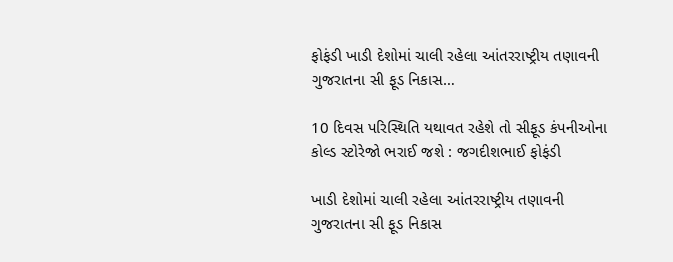ફોફંડી ખાડી દેશોમાં ચાલી રહેલા આંતરરાષ્ટ્રીય તણાવની ગુજરાતના સી ફૂડ નિકાસ…

10 દિવસ પરિસ્થિતિ યથાવત રહેશે તો સીફૂડ કંપનીઓના કોલ્ડ સ્ટોરેજો ભરાઈ જશે : જગદીશભાઈ ફોફંડી

ખાડી દેશોમાં ચાલી રહેલા આંતરરાષ્ટ્રીય તણાવની ગુજરાતના સી ફૂડ નિકાસ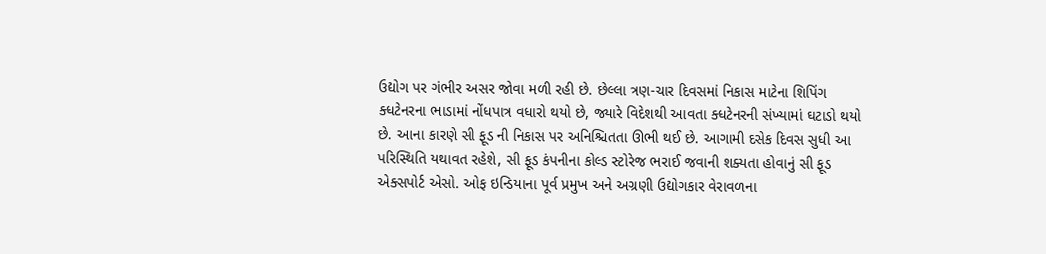ઉદ્યોગ પર ગંભીર અસર જોવા મળી રહી છે. છેલ્લા ત્રણ-ચાર દિવસમાં નિકાસ માટેના શિપિંગ ક્ધટેનરના ભાડામાં નોંધપાત્ર વધારો થયો છે, જ્યારે વિદેશથી આવતા ક્ધટેનરની સંખ્યામાં ઘટાડો થયો છે. આના કારણે સી ફૂડ ની નિકાસ પર અનિશ્ચિતતા ઊભી થઈ છે. આગામી દસેક દિવસ સુધી આ પરિસ્થિતિ યથાવત રહેશે, સી ફૂડ કંપનીના કોલ્ડ સ્ટોરેજ ભરાઈ જવાની શક્યતા હોવાનું સી ફૂડ એક્સપોર્ટ એસો. ઓફ ઇન્ડિયાના પૂર્વ પ્રમુખ અને અગ્રણી ઉદ્યોગકાર વેરાવળના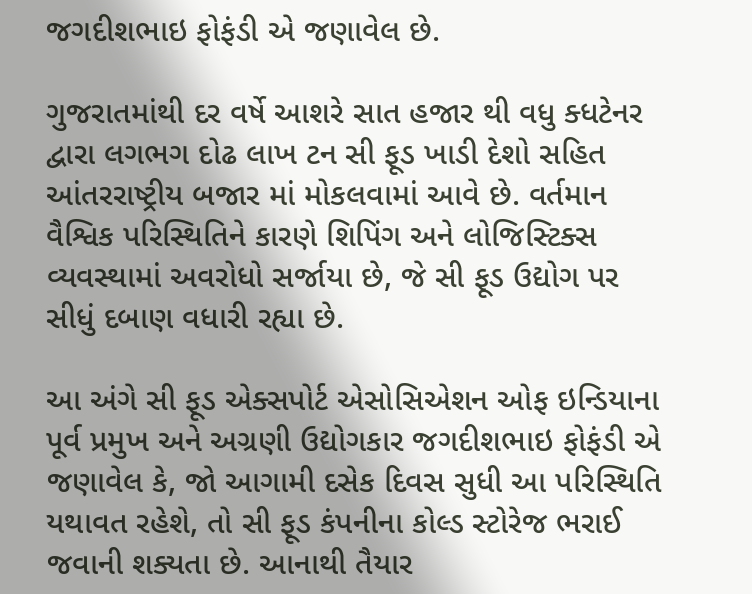જગદીશભાઇ ફોફંડી એ જણાવેલ છે.

ગુજરાતમાંથી દર વર્ષે આશરે સાત હજાર થી વધુ ક્ધટેનર દ્વારા લગભગ દોઢ લાખ ટન સી ફૂડ ખાડી દેશો સહિત આંતરરાષ્ટ્રીય બજાર માં મોકલવામાં આવે છે. વર્તમાન વૈશ્વિક પરિસ્થિતિને કારણે શિપિંગ અને લોજિસ્ટિક્સ વ્યવસ્થામાં અવરોધો સર્જાયા છે, જે સી ફૂડ ઉદ્યોગ પર સીધું દબાણ વધારી રહ્યા છે.

આ અંગે સી ફૂડ એક્સપોર્ટ એસોસિએશન ઓફ ઇન્ડિયાના પૂર્વ પ્રમુખ અને અગ્રણી ઉદ્યોગકાર જગદીશભાઇ ફોફંડી એ જણાવેલ કે, જો આગામી દસેક દિવસ સુધી આ પરિસ્થિતિ યથાવત રહેશે, તો સી ફૂડ કંપનીના કોલ્ડ સ્ટોરેજ ભરાઈ જવાની શક્યતા છે. આનાથી તૈયાર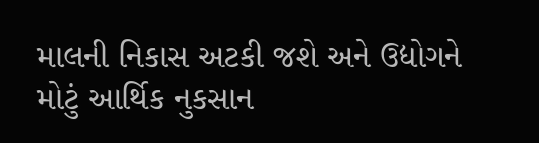માલની નિકાસ અટકી જશે અને ઉદ્યોગને મોટું આર્થિક નુકસાન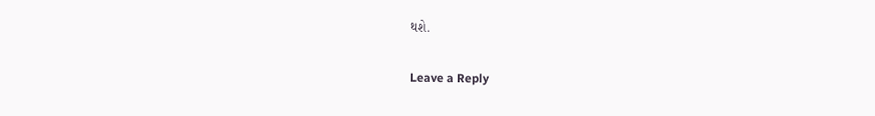થશે.

Leave a Reply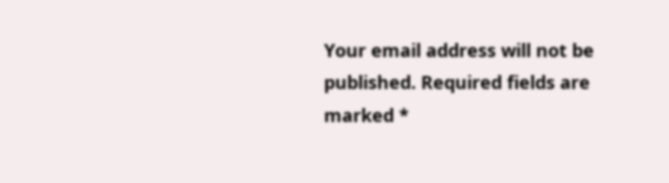Your email address will not be published. Required fields are marked *